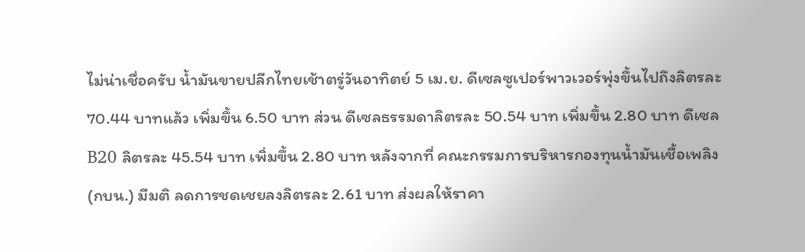ไม่น่าเชื่อครับ นํ้ามันขายปลีกไทยเช้าตรู่วันอาทิตย์ 5 เม.ย. ดีเซลซูเปอร์พาวเวอร์พุ่งขึ้นไปถึงลิตรละ 70.44 บาทแล้ว เพิ่มขึ้น 6.50 บาท ส่วน ดีเซลธรรมดาลิตรละ 50.54 บาท เพิ่มขึ้น 2.80 บาท ดีเซล B20 ลิตรละ 45.54 บาท เพิ่มขึ้น 2.80 บาท หลังจากที่ คณะกรรมการบริหารกองทุนนํ้ามันเชื้อเพลิง (กบน.) มีมติ ลดการชดเชยลงลิตรละ 2.61 บาท ส่งผลให้ราคา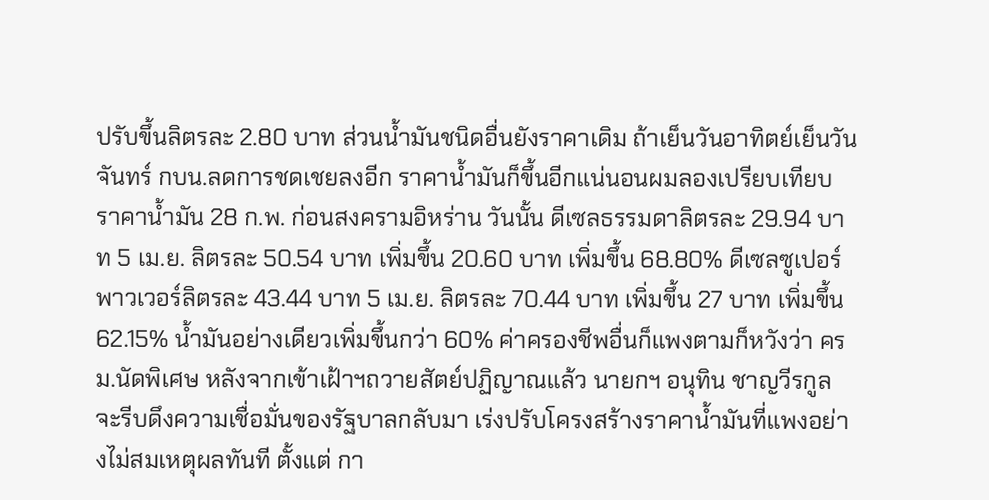ปรับขึ้นลิตรละ 2.80 บาท ส่วนนํ้ามันชนิดอื่นยังราคาเดิม ถ้าเย็นวันอาทิตย์เย็นวันจันทร์ กบน.ลดการชดเชยลงอีก ราคานํ้ามันก็ขึ้นอีกแน่นอนผมลองเปรียบเทียบ ราคานํ้ามัน 28 ก.พ. ก่อนสงครามอิหร่าน วันนั้น ดีเซลธรรมดาลิตรละ 29.94 บาท 5 เม.ย. ลิตรละ 50.54 บาท เพิ่มขึ้น 20.60 บาท เพิ่มขึ้น 68.80% ดีเซลซูเปอร์พาวเวอร์ลิตรละ 43.44 บาท 5 เม.ย. ลิตรละ 70.44 บาท เพิ่มขึ้น 27 บาท เพิ่มขึ้น 62.15% นํ้ามันอย่างเดียวเพิ่มขึ้นกว่า 60% ค่าครองชีพอื่นก็แพงตามก็หวังว่า ครม.นัดพิเศษ หลังจากเข้าเฝ้าฯถวายสัตย์ปฏิญาณแล้ว นายกฯ อนุทิน ชาญวีรกูล จะรีบดึงความเชื่อมั่นของรัฐบาลกลับมา เร่งปรับโครงสร้างราคานํ้ามันที่แพงอย่างไม่สมเหตุผลทันที ตั้งแต่ กา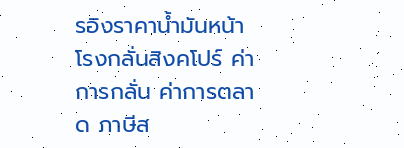รอิงราคานํ้ามันหน้าโรงกลั่นสิงคโปร์ ค่าการกลั่น ค่าการตลาด ภาษีส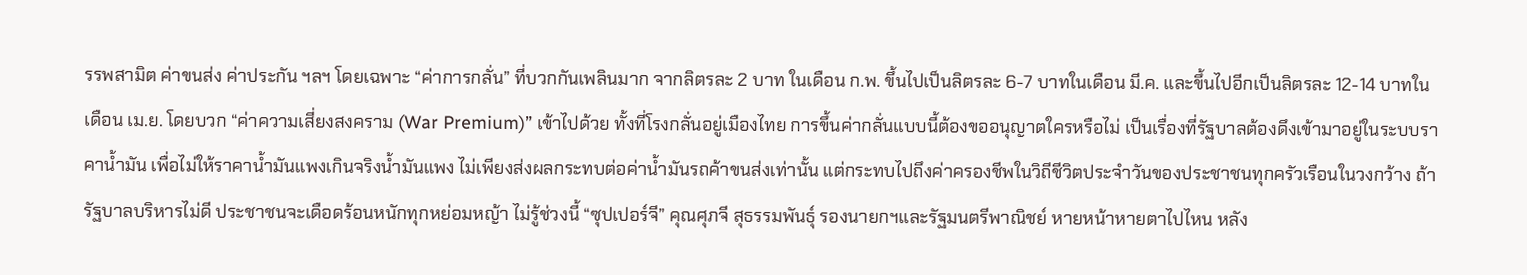รรพสามิต ค่าขนส่ง ค่าประกัน ฯลฯ โดยเฉพาะ “ค่าการกลั่น” ที่บวกกันเพลินมาก จากลิตรละ 2 บาท ในเดือน ก.พ. ขึ้นไปเป็นลิตรละ 6-7 บาทในเดือน มี.ค. และขึ้นไปอีกเป็นลิตรละ 12-14 บาทในเดือน เม.ย. โดยบวก “ค่าความเสี่ยงสงคราม (War Premium)” เข้าไปด้วย ทั้งที่โรงกลั่นอยู่เมืองไทย การขึ้นค่ากลั่นแบบนี้ต้องขออนุญาตใครหรือไม่ เป็นเรื่องที่รัฐบาลต้องดึงเข้ามาอยู่ในระบบราคานํ้ามัน เพื่อไม่ให้ราคานํ้ามันแพงเกินจริงนํ้ามันแพง ไม่เพียงส่งผลกระทบต่อค่านํ้ามันรถค้าขนส่งเท่านั้น แต่กระทบไปถึงค่าครองชีพในวิถีชีวิตประจำวันของประชาชนทุกครัวเรือนในวงกว้าง ถ้ารัฐบาลบริหารไม่ดี ประชาชนจะเดือดร้อนหนักทุกหย่อมหญ้า ไม่รู้ช่วงนี้ “ซุปเปอร์จี” คุณศุภจี สุธรรมพันธุ์ รองนายกฯและรัฐมนตรีพาณิชย์ หายหน้าหายตาไปไหน หลัง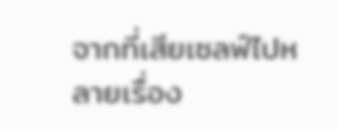จากที่เสียเซลฟ์ไปหลายเรื่อง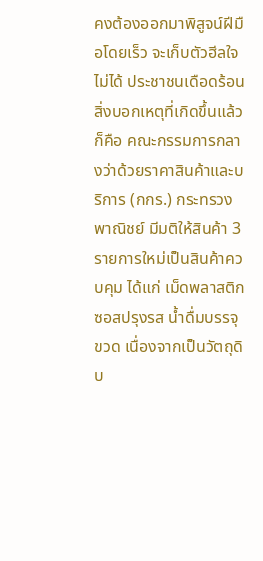คงต้องออกมาพิสูจน์ฝีมือโดยเร็ว จะเก็บตัวฮีลใจไม่ได้ ประชาชนเดือดร้อนสิ่งบอกเหตุที่เกิดขึ้นแล้วก็คือ คณะกรรมการกลางว่าด้วยราคาสินค้าและบริการ (กกร.) กระทรวงพาณิชย์ มีมติให้สินค้า 3 รายการใหม่เป็นสินค้าควบคุม ได้แก่ เม็ดพลาสติก ซอสปรุงรส นํ้าดื่มบรรจุขวด เนื่องจากเป็นวัตถุดิบ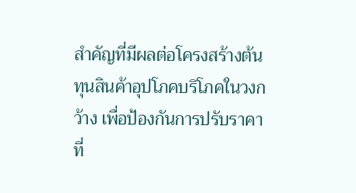สำคัญที่มีผลต่อโครงสร้างต้นทุนสินค้าอุปโภคบริโภคในวงกว้าง เพื่อป้องกันการปรับราคาที่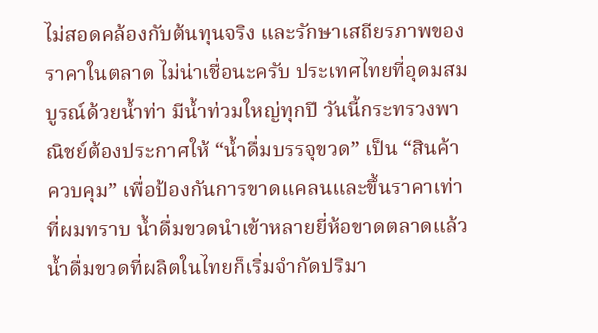ไม่สอดคล้องกับต้นทุนจริง และรักษาเสถียรภาพของราคาในตลาด ไม่น่าเชื่อนะครับ ประเทศไทยที่อุดมสมบูรณ์ด้วยนํ้าท่า มีนํ้าท่วมใหญ่ทุกปี วันนี้กระทรวงพาณิชย์ต้องประกาศให้ “นํ้าดื่มบรรจุขวด” เป็น “สินค้าควบคุม” เพื่อป้องกันการขาดแคลนและขึ้นราคาเท่าที่ผมทราบ นํ้าดื่มขวดนำเข้าหลายยี่ห้อขาดตลาดแล้ว นํ้าดื่มขวดที่ผลิตในไทยก็เริ่มจำกัดปริมา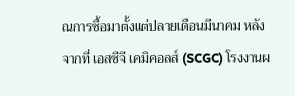ณการซื้อมาตั้งแต่ปลายเดือนมีนาคม หลังจากที่ เอสซีจี เคมิคอลส์ (SCGC) โรงงานผ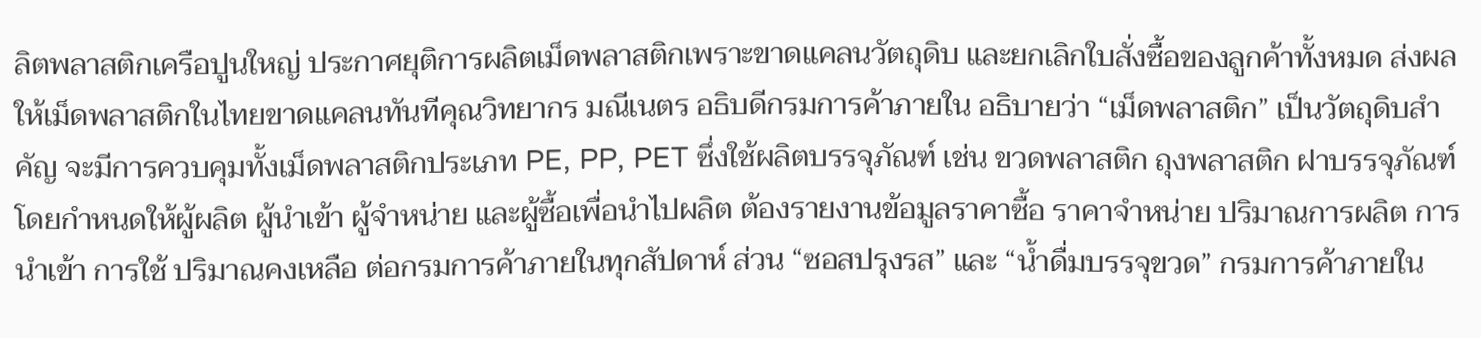ลิตพลาสติกเครือปูนใหญ่ ประกาศยุติการผลิตเม็ดพลาสติกเพราะขาดแคลนวัตถุดิบ และยกเลิกใบสั่งซื้อของลูกค้าทั้งหมด ส่งผลให้เม็ดพลาสติกในไทยขาดแคลนทันทีคุณวิทยากร มณีเนตร อธิบดีกรมการค้าภายใน อธิบายว่า “เม็ดพลาสติก” เป็นวัตถุดิบสำคัญ จะมีการควบคุมทั้งเม็ดพลาสติกประเภท PE, PP, PET ซึ่งใช้ผลิตบรรจุภัณฑ์ เช่น ขวดพลาสติก ถุงพลาสติก ฝาบรรจุภัณฑ์ โดยกำหนดให้ผู้ผลิต ผู้นำเข้า ผู้จำหน่าย และผู้ซื้อเพื่อนำไปผลิต ต้องรายงานข้อมูลราคาซื้อ ราคาจำหน่าย ปริมาณการผลิต การนำเข้า การใช้ ปริมาณคงเหลือ ต่อกรมการค้าภายในทุกสัปดาห์ ส่วน “ซอสปรุงรส” และ “นํ้าดื่มบรรจุขวด” กรมการค้าภายใน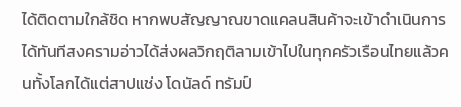ได้ติดตามใกล้ชิด หากพบสัญญาณขาดแคลนสินค้าจะเข้าดำเนินการได้ทันทีสงครามอ่าวได้ส่งผลวิกฤติลามเข้าไปในทุกครัวเรือนไทยแล้วคนทั้งโลกได้แต่สาปแช่ง โดนัลด์ ทรัมป์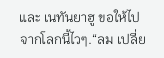และ เนทันยาฮู ขอให้ไปจากโลกนี้ไวๆ.“ลม เปลี่ย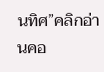นทิศ”คลิกอ่านคอ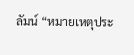ลัมน์ “หมายเหตุประ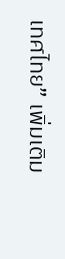เทศไทย” เพิ่มเติม